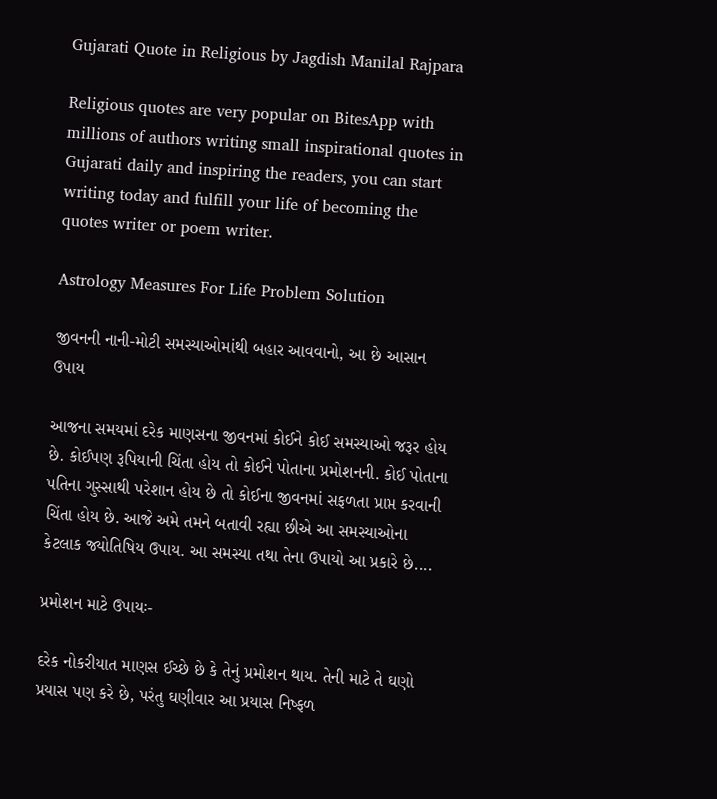Gujarati Quote in Religious by Jagdish Manilal Rajpara

Religious quotes are very popular on BitesApp with millions of authors writing small inspirational quotes in Gujarati daily and inspiring the readers, you can start writing today and fulfill your life of becoming the quotes writer or poem writer.

Astrology Measures For Life Problem Solution

જીવનની નાની-મોટી સમસ્યાઓમાંથી બહાર આવવાનો, આ છે આસાન ઉપાય

આજના સમયમાં દરેક માણસના જીવનમાં કોઈને કોઈ સમસ્યાઓ જરૂર હોય છે. કોઈપણ રૂપિયાની ચિંતા હોય તો કોઈને પોતાના પ્રમોશનની. કોઈ પોતાના પતિના ગુસ્સાથી પરેશાન હોય છે તો કોઈના જીવનમાં સફળતા પ્રાપ્ત કરવાની ચિંતા હોય છે. આજે અમે તમને બતાવી રહ્યા છીએ આ સમસ્યાઓના કેટલાક જ્યોતિષિય ઉપાય. આ સમસ્યા તથા તેના ઉપાયો આ પ્રકારે છે....

પ્રમોશન માટે ઉપાયઃ-

દરેક નોકરીયાત માણસ ઈચ્છે છે કે તેનું પ્રમોશન થાય. તેની માટે તે ઘણો પ્રયાસ પણ કરે છે, પરંતુ ઘણીવાર આ પ્રયાસ નિષ્ફળ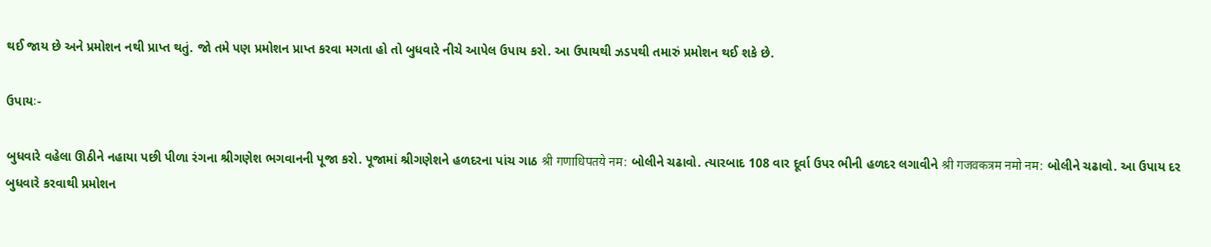થઈ જાય છે અને પ્રમોશન નથી પ્રાપ્ત થતું. જો તમે પણ પ્રમોશન પ્રાપ્ત કરવા મગતા હો તો બુધવારે નીચે આપેલ ઉપાય કરો. આ ઉપાયથી ઝડપથી તમારું પ્રમોશન થઈ શકે છે.

ઉપાયઃ-

બુધવારે વહેલા ઊઠીને નહાયા પછી પીળા રંગના શ્રીગણેશ ભગવાનની પૂજા કરો. પૂજામાં શ્રીગણેશને હળદરના પાંચ ગાઠ श्री गणाधिपतये नम: બોલીને ચઢાવો. ત્યારબાદ 108 વાર દૂર્વા ઉપર ભીની હળદર લગાવીને श्री गजवकत्रम नमो नम: બોલીને ચઢાવો. આ ઉપાય દર બુધવારે કરવાથી પ્રમોશન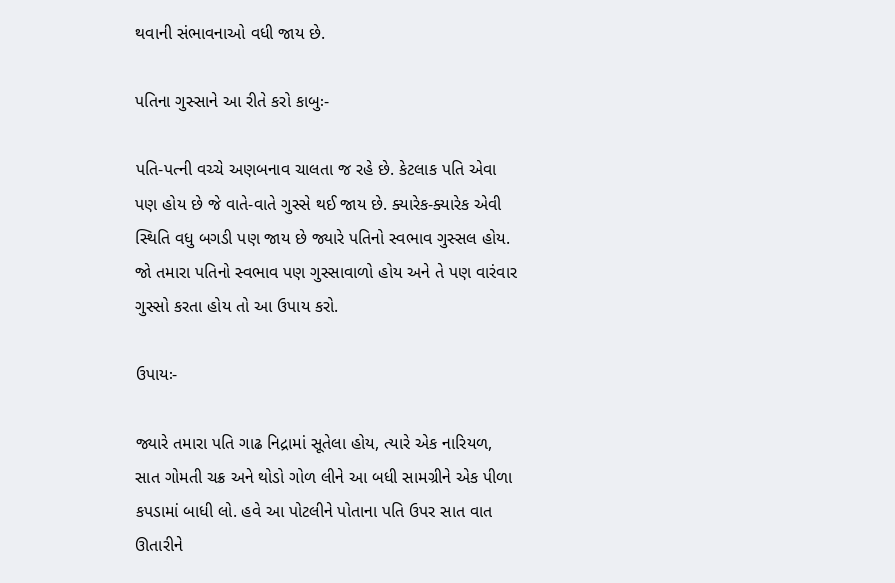થવાની સંભાવનાઓ વધી જાય છે.

પતિના ગુસ્સાને આ રીતે કરો કાબુઃ-

પતિ-પત્ની વચ્ચે અણબનાવ ચાલતા જ રહે છે. કેટલાક પતિ એવા પણ હોય છે જે વાતે-વાતે ગુસ્સે થઈ જાય છે. ક્યારેક-ક્યારેક એવી સ્થિતિ વધુ બગડી પણ જાય છે જ્યારે પતિનો સ્વભાવ ગુસ્સલ હોય. જો તમારા પતિનો સ્વભાવ પણ ગુસ્સાવાળો હોય અને તે પણ વારંવાર ગુસ્સો કરતા હોય તો આ ઉપાય કરો.

ઉપાયઃ-

જ્યારે તમારા પતિ ગાઢ નિદ્રામાં સૂતેલા હોય, ત્યારે એક નારિયળ, સાત ગોમતી ચક્ર અને થોડો ગોળ લીને આ બધી સામગ્રીને એક પીળા કપડામાં બાધી લો. હવે આ પોટલીને પોતાના પતિ ઉપર સાત વાત ઊતારીને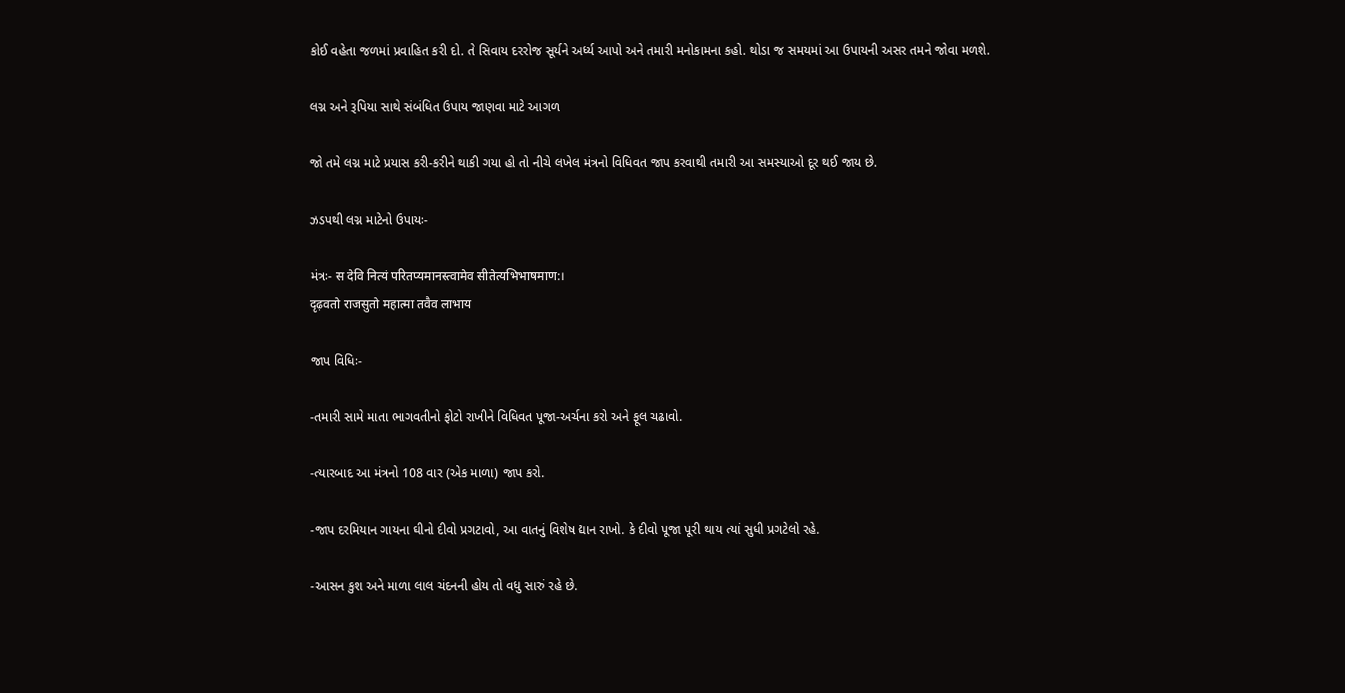કોઈ વહેતા જળમાં પ્રવાહિત કરી દો. તે સિવાય દરરોજ સૂર્યને અર્ધ્ય આપો અને તમારી મનોકામના કહો. થોડા જ સમયમાં આ ઉપાયની અસર તમને જોવા મળશે.

લગ્ન અને રૂપિયા સાથે સંબંધિત ઉપાય જાણવા માટે આગળ

જો તમે લગ્ન માટે પ્રયાસ કરી-કરીને થાકી ગયા હો તો નીચે લખેલ મંત્રનો વિધિવત જાપ કરવાથી તમારી આ સમસ્યાઓ દૂર થઈ જાય છે.

ઝડપથી લગ્ન માટેનો ઉપાયઃ-

મંત્રઃ- स देवि नित्यं परितप्यमानस्त्वामेव सीतेत्यभिभाषमाण:।
दृढ़वतो राजसुतो महात्मा तवैव लाभाय

જાપ વિધિઃ-

-તમારી સામે માતા ભાગવતીનો ફોટો રાખીને વિધિવત પૂજા-અર્ચના કરો અને ફૂલ ચઢાવો.

-ત્યારબાદ આ મંત્રનો 108 વાર (એક માળા) જાપ કરો.

-જાપ દરમિયાન ગાયના ઘીનો દીવો પ્રગટાવો, આ વાતનું વિશેષ દ્યાન રાખો. કે દીવો પૂજા પૂરી થાય ત્યાં સુધી પ્રગટેલો રહે.

-આસન કુશ અને માળા લાલ ચંદનની હોય તો વધુ સારું રહે છે.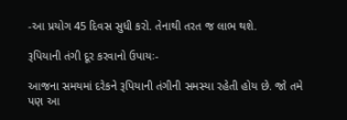-આ પ્રયોગ 45 દિવસ સુધી કરો. તેનાથી તરત જ લાભ થશે.

રૂપિયાની તંગી દૂર કરવાનો ઉપાયઃ-

આજના સમયમાં દરેકને રૂપિયાની તંગીની સમસ્યા રહેતી હોય છે. જો તમે પણ આ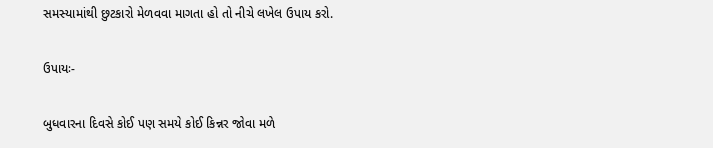સમસ્યામાંથી છુટકારો મેળવવા માગતા હો તો નીચે લખેલ ઉપાય કરો.

ઉપાયઃ-

બુધવારના દિવસે કોઈ પણ સમયે કોઈ કિન્નર જોવા મળે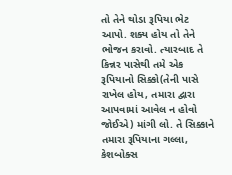તો તેને થોડા રૂપિયા ભેટ આપો. શક્ય હોય તો તેને ભોજન કરાવો. ત્યારબાદ તે કિન્નર પાસેથી તમે એક રૂપિયાનો સિક્કો(તેની પાસે રાખેલ હોય, તમારા દ્વારા આપવામાં આવેલ ન હોવો જોઈએ) માંગી લો. તે સિક્કાને તમારા રૂપિયાના ગલ્લા, કેશબોક્સ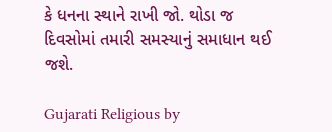કે ધનના સ્થાને રાખી જો. થોડા જ દિવસોમાં તમારી સમસ્યાનું સમાધાન થઈ જશે.

Gujarati Religious by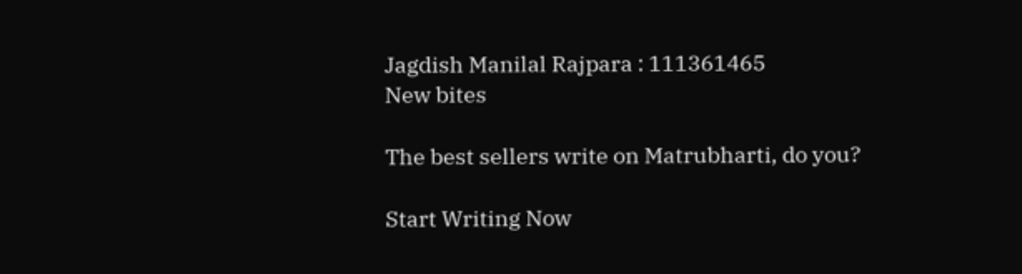Jagdish Manilal Rajpara : 111361465
New bites

The best sellers write on Matrubharti, do you?

Start Writing Now